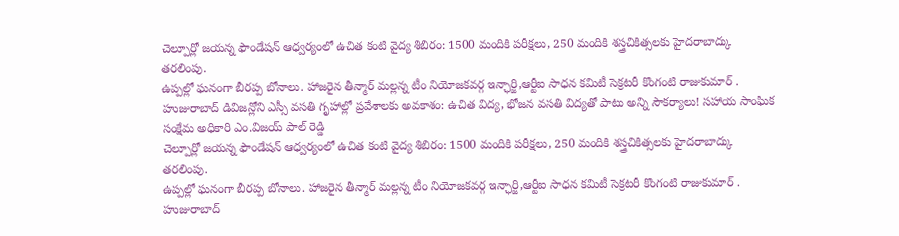చెల్పూర్లో జయన్న ఫౌండేషన్ ఆధ్వర్యంలో ఉచిత కంటి వైద్య శిబిరం: 1500 మందికి పరీక్షలు, 250 మందికి శస్త్రచికిత్సలకు హైదరాబాద్కు తరలింపు.
ఉప్పల్లో ఘనంగా బీరప్ప బోనాలు. హాజరైన తీన్మార్ మల్లన్న టీం నియోజకవర్గ ఇన్ఛార్జి,ఆర్టీఐ సాధన కమిటీ సెక్రటరీ కొంగంటి రాజుకుమార్ .
హుజురాబాద్ డివిజన్లోని ఎస్సీ వసతి గృహాల్లో ప్రవేశాలకు అవకాశం: ఉచిత విద్య, భోజన వసతి విద్యతో పాటు అన్ని సౌకర్యాలు! సహాయ సాంఘిక సంక్షేమ అధికారి ఎం.విజయ్ పాల్ రెడ్డి
చెల్పూర్లో జయన్న ఫౌండేషన్ ఆధ్వర్యంలో ఉచిత కంటి వైద్య శిబిరం: 1500 మందికి పరీక్షలు, 250 మందికి శస్త్రచికిత్సలకు హైదరాబాద్కు తరలింపు.
ఉప్పల్లో ఘనంగా బీరప్ప బోనాలు. హాజరైన తీన్మార్ మల్లన్న టీం నియోజకవర్గ ఇన్ఛార్జి,ఆర్టీఐ సాధన కమిటీ సెక్రటరీ కొంగంటి రాజుకుమార్ .
హుజురాబాద్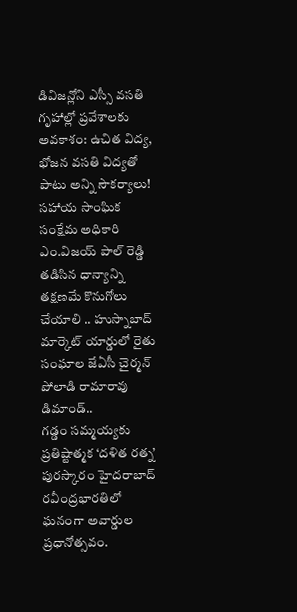డివిజన్లోని ఎస్సీ వసతి గృహాల్లో ప్రవేశాలకు అవకాశం: ఉచిత విద్య, భోజన వసతి విద్యతో పాటు అన్ని సౌకర్యాలు! సహాయ సాంఘిక సంక్షేమ అధికారి ఎం.విజయ్ పాల్ రెడ్డి
తడిసిన ధాన్యాన్ని తక్షణమే కొనుగోలు చేయాలి .. హుస్నాబాద్ మార్కెట్ యార్డులో రైతు సంఘాల జేఏసీ చైర్మన్ పోలాడి రామారావు డిమాండ్..
గడ్డం సమ్మయ్యకు ప్రతిష్టాత్మక ‘దళిత రత్న’ పురస్కారం హైదరాబాద్ రవీంద్రభారతిలో ఘనంగా అవార్డుల ప్రధానోత్సవం.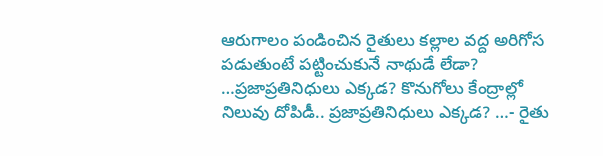ఆరుగాలం పండించిన రైతులు కల్లాల వద్ద అరిగోస పడుతుంటే పట్టించుకునే నాథుడే లేడా? …ప్రజాప్రతినిధులు ఎక్కడ? కొనుగోలు కేంద్రాల్లో నిలువు దోపిడీ.. ప్రజాప్రతినిధులు ఎక్కడ? …- రైతు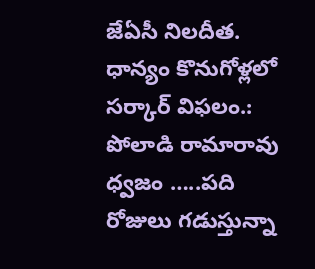జేఏసీ నిలదీత.
ధాన్యం కొనుగోళ్లలో సర్కార్ విఫలం.: పోలాడి రామారావు ధ్వజం …..పది రోజులు గడుస్తున్నా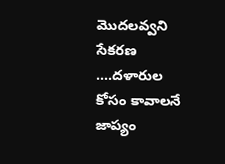మొదలవ్వని సేకరణ ….దళారుల కోసం కావాలనే జాప్యం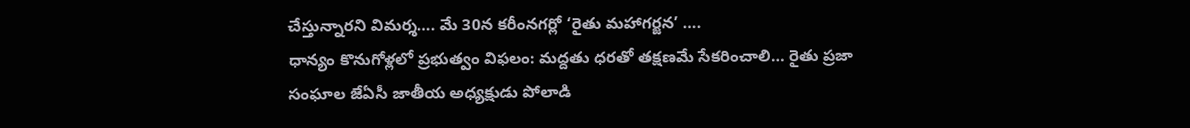చేస్తున్నారని విమర్శ…. మే 30న కరీంనగర్లో ‘రైతు మహాగర్జన’ ….
ధాన్యం కొనుగోళ్లలో ప్రభుత్వం విఫలం: మద్దతు ధరతో తక్షణమే సేకరించాలి… రైతు ప్రజా సంఘాల జేఏసీ జాతీయ అధ్యక్షుడు పోలాడి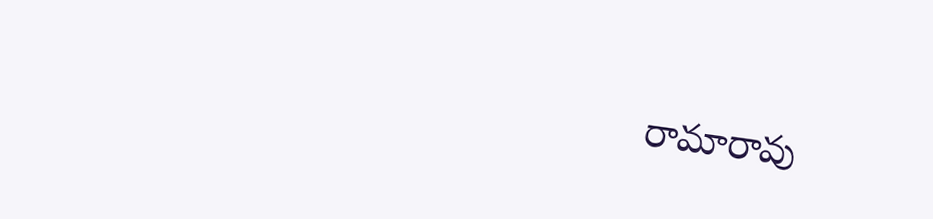రామారావు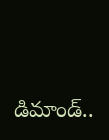డిమాండ్..